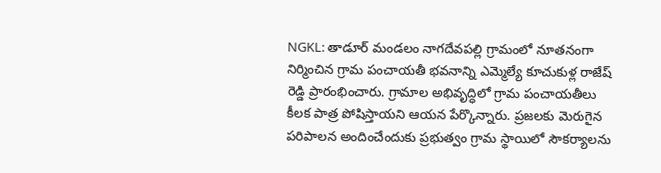NGKL: తాడూర్ మండలం నాగదేవపల్లి గ్రామంలో నూతనంగా నిర్మించిన గ్రామ పంచాయతీ భవనాన్ని ఎమ్మెల్యే కూచుకుళ్ల రాజేష్ రెడ్డి ప్రారంభించారు. గ్రామాల అభివృద్ధిలో గ్రామ పంచాయతీలు కీలక పాత్ర పోషిస్తాయని ఆయన పేర్కొన్నారు. ప్రజలకు మెరుగైన పరిపాలన అందించేందుకు ప్రభుత్వం గ్రామ స్థాయిలో సౌకర్యాలను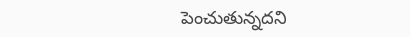పెంచుతున్నదని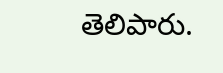తెలిపారు.